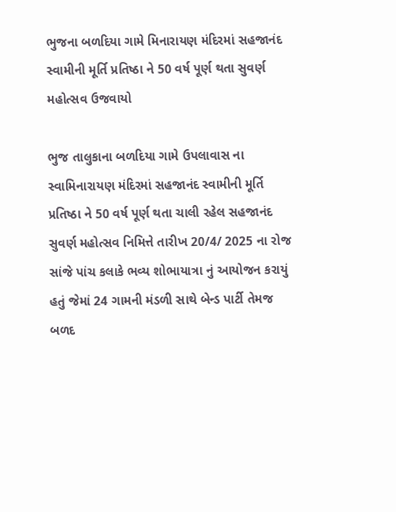ભુજના બળદિયા ગામે મિનારાયણ મંદિરમાં સહજાનંદ સ્વામીની મૂર્તિ પ્રતિષ્ઠા ને 50 વર્ષ પૂર્ણ થતા સુવર્ણ મહોત્સવ ઉજવાયો

ભુજ તાલુકાના બળદિયા ગામે ઉપલાવાસ ના સ્વામિનારાયણ મંદિરમાં સહજાનંદ સ્વામીની મૂર્તિ પ્રતિષ્ઠા ને 50 વર્ષ પૂર્ણ થતા ચાલી રહેલ સહજાનંદ સુવર્ણ મહોત્સવ નિમિત્તે તારીખ 20/4/ 2025 ના રોજ સાંજે પાંચ કલાકે ભવ્ય શોભાયાત્રા નું આયોજન કરાયું હતું જેમાં 24 ગામની મંડળી સાથે બેન્ડ પાર્ટી તેમજ બળદ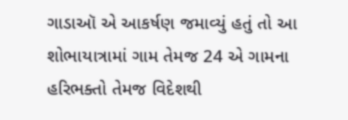ગાડાઑ એ આકર્ષણ જમાવ્યું હતું તો આ શોભાયાત્રામાં ગામ તેમજ 24 એ ગામના હરિભક્તો તેમજ વિદેશથી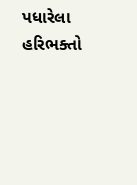પધારેલા હરિભક્તો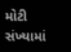મોટી સંખ્યામાં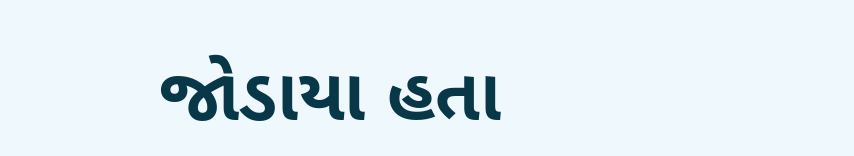જોડાયા હતા